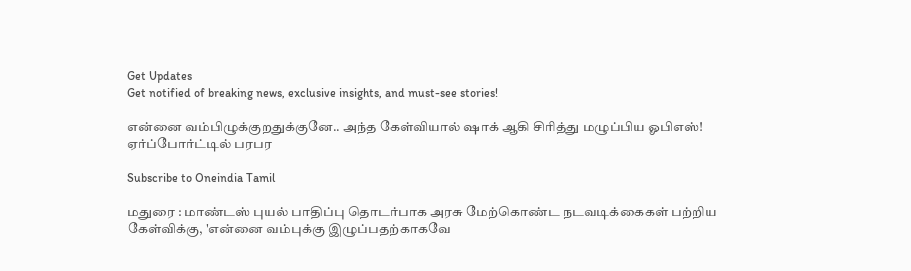Get Updates
Get notified of breaking news, exclusive insights, and must-see stories!

என்னை வம்பிழுக்குறதுக்குனே.. அந்த கேள்வியால் ஷாக் ஆகி சிரித்து மழுப்பிய ஓபிஎஸ்! ஏர்ப்போர்ட்டில் பரபர

Subscribe to Oneindia Tamil

மதுரை : மாண்டஸ் புயல் பாதிப்பு தொடர்பாக அரசு மேற்கொண்ட நடவடிக்கைகள் பற்றிய கேள்விக்கு, 'என்னை வம்புக்கு இழுப்பதற்காகவே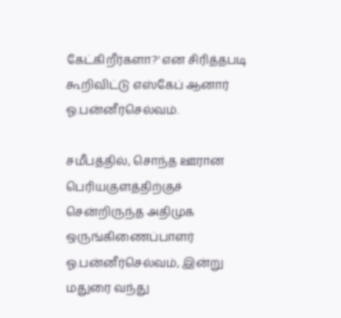கேட்கிறீர்களா?' என சிரித்தபடி கூறிவிட்டு எஸ்கேப் ஆனார் ஓ.பன்னீர்செல்வம்.

சமீபத்தில், சொந்த ஊரான பெரியகுளத்திற்குச் சென்றிருந்த அதிமுக ஒருங்கிணைப்பாளர் ஓ.பன்னீர்செல்வம், இன்று மதுரை வந்து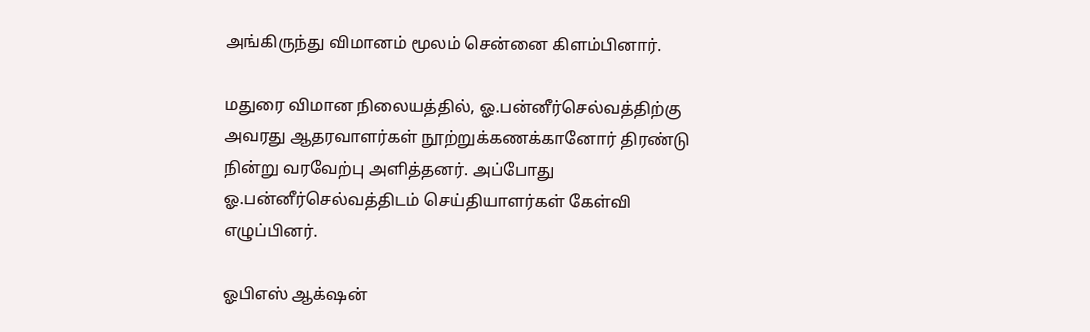அங்கிருந்து விமானம் மூலம் சென்னை கிளம்பினார்.

மதுரை விமான நிலையத்தில், ஓ.பன்னீர்செல்வத்திற்கு அவரது ஆதரவாளர்கள் நூற்றுக்கணக்கானோர் திரண்டு நின்று வரவேற்பு அளித்தனர். அப்போது ஓ.பன்னீர்செல்வத்திடம் செய்தியாளர்கள் கேள்வி எழுப்பினர்.

ஓபிஎஸ் ஆக்‌ஷன்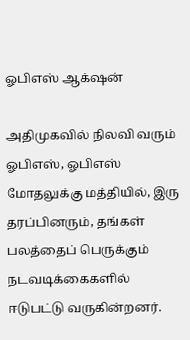ஓபிஎஸ் ஆக்‌ஷன்

அதிமுகவில் நிலவி வரும் ஓபிஎஸ், ஓபிஎஸ் மோதலுக்கு மத்தியில், இரு தரப்பினரும், தங்கள் பலத்தைப் பெருக்கும் நடவடிக்கைகளில் ஈடுபட்டு வருகின்றனர்.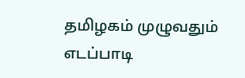தமிழகம் முழுவதும் எடப்பாடி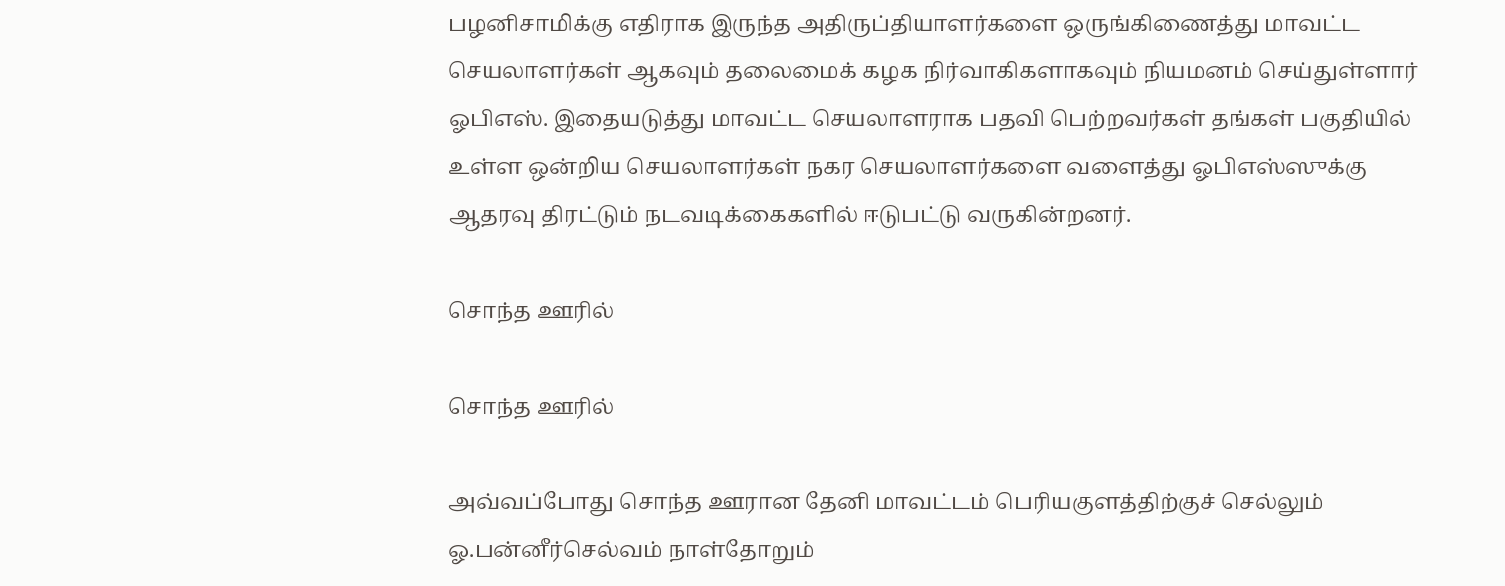பழனிசாமிக்கு எதிராக இருந்த அதிருப்தியாளர்களை ஒருங்கிணைத்து மாவட்ட செயலாளர்கள் ஆகவும் தலைமைக் கழக நிர்வாகிகளாகவும் நியமனம் செய்துள்ளார் ஓபிஎஸ். இதையடுத்து மாவட்ட செயலாளராக பதவி பெற்றவர்கள் தங்கள் பகுதியில் உள்ள ஒன்றிய செயலாளர்கள் நகர செயலாளர்களை வளைத்து ஓபிஎஸ்ஸுக்கு ஆதரவு திரட்டும் நடவடிக்கைகளில் ஈடுபட்டு வருகின்றனர்.

சொந்த ஊரில்

சொந்த ஊரில்

அவ்வப்போது சொந்த ஊரான தேனி மாவட்டம் பெரியகுளத்திற்குச் செல்லும் ஓ.பன்னீர்செல்வம் நாள்தோறும்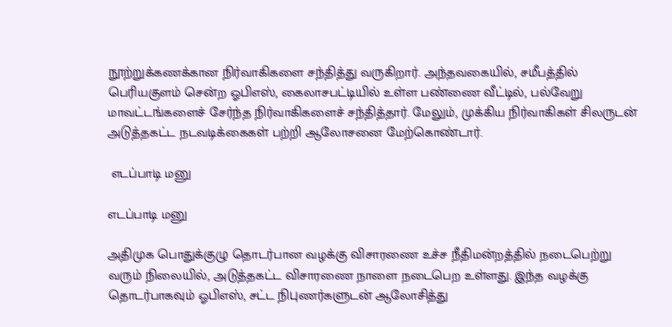நூற்றுக்கணக்கான நிர்வாகிகளை சந்தித்து வருகிறார். அந்தவகையில், சமீபத்தில் பெரியகுளம் சென்ற ஓபிஎஸ், கைலாசபட்டியில் உள்ள பண்ணை வீட்டில், பல்வேறு மாவட்டங்களைச் சேர்ந்த நிர்வாகிகளைச் சந்தித்தார். மேலும், முக்கிய நிர்வாகிகள் சிலருடன் அடுத்தகட்ட நடவடிக்கைகள் பற்றி ஆலோசனை மேற்கொண்டார்.

 எடப்பாடி மனு

எடப்பாடி மனு

அதிமுக பொதுக்குழு தொடர்பான வழக்கு விசாரணை உச்ச நீதிமன்றத்தில் நடைபெற்று வரும் நிலையில், அடுத்தகட்ட விசாரணை நாளை நடைபெற உள்ளது. இந்த வழக்கு தொடர்பாகவும் ஓபிஎஸ், சட்ட நிபுணர்களுடன் ஆலோசித்து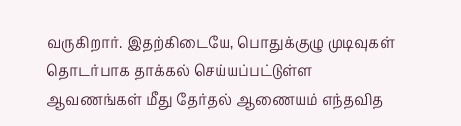வருகிறார். இதற்கிடையே, பொதுக்குழு முடிவுகள் தொடர்பாக தாக்கல் செய்யப்பட்டுள்ள ஆவணங்கள் மீது தேர்தல் ஆணையம் எந்தவித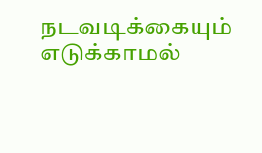நடவடிக்கையும் எடுக்காமல்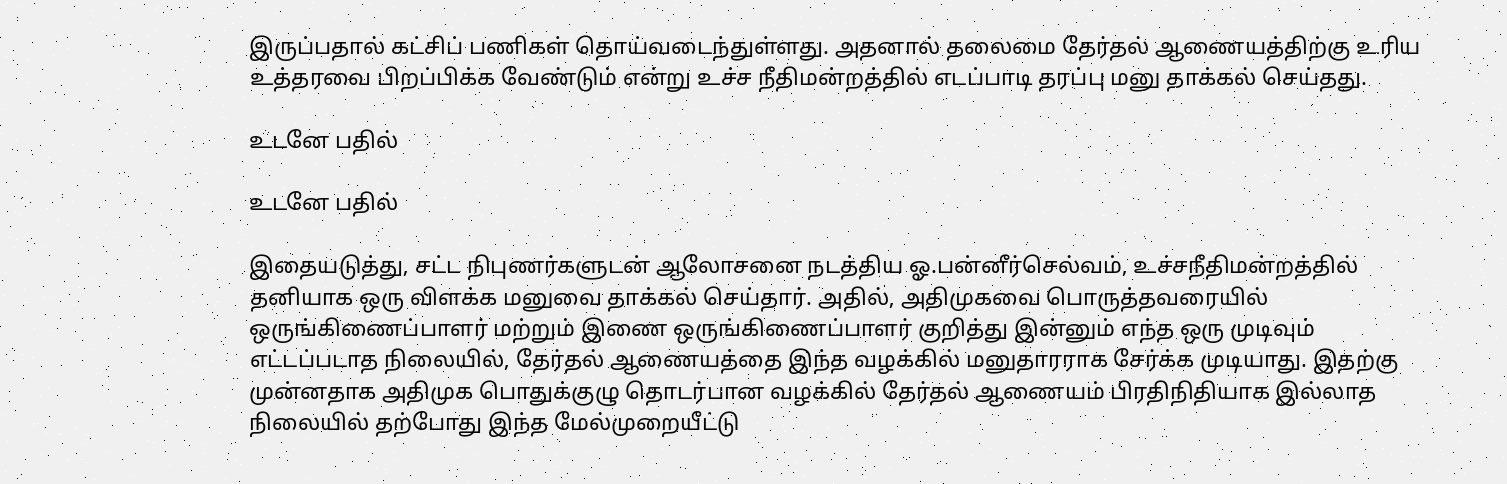இருப்பதால் கட்சிப் பணிகள் தொய்வடைந்துள்ளது. அதனால் தலைமை தேர்தல் ஆணையத்திற்கு உரிய உத்தரவை பிறப்பிக்க வேண்டும் என்று உச்ச நீதிமன்றத்தில் எடப்பாடி தரப்பு மனு தாக்கல் செய்தது.

உடனே பதில்

உடனே பதில்

இதையடுத்து, சட்ட நிபுணர்களுடன் ஆலோசனை நடத்திய ஓ.பன்னீர்செல்வம், உச்சநீதிமன்றத்தில் தனியாக ஒரு விளக்க மனுவை தாக்கல் செய்தார். அதில், அதிமுகவை பொருத்தவரையில் ஒருங்கிணைப்பாளர் மற்றும் இணை ஒருங்கிணைப்பாளர் குறித்து இன்னும் எந்த ஒரு முடிவும் எட்டப்படாத நிலையில், தேர்தல் ஆணையத்தை இந்த வழக்கில் மனுதாரராக சேர்க்க முடியாது. இதற்கு முன்னதாக அதிமுக பொதுக்குழு தொடர்பான வழக்கில் தேர்தல் ஆணையம் பிரதிநிதியாக இல்லாத நிலையில் தற்போது இந்த மேல்முறையீட்டு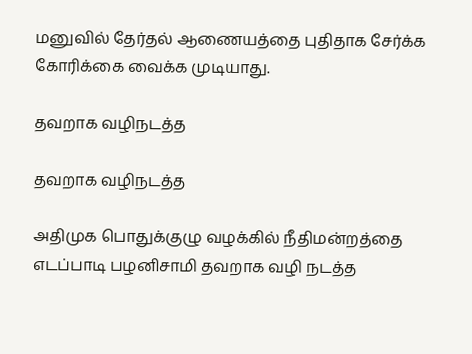மனுவில் தேர்தல் ஆணையத்தை புதிதாக சேர்க்க கோரிக்கை வைக்க முடியாது.

தவறாக வழிநடத்த

தவறாக வழிநடத்த

அதிமுக பொதுக்குழு வழக்கில் நீதிமன்றத்தை எடப்பாடி பழனிசாமி தவறாக வழி நடத்த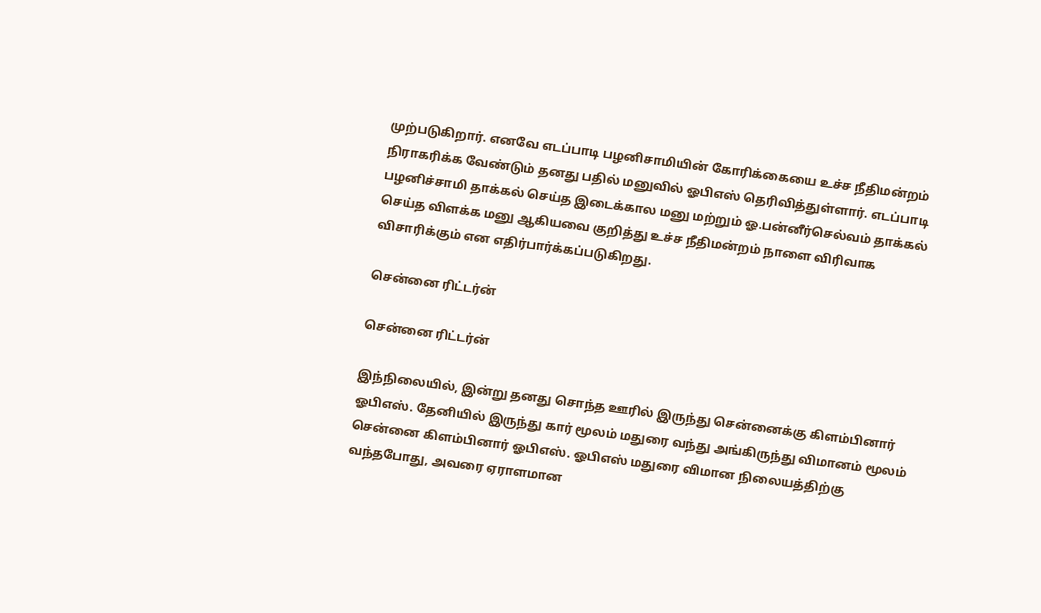முற்படுகிறார். எனவே எடப்பாடி பழனிசாமியின் கோரிக்கையை உச்ச நீதிமன்றம் நிராகரிக்க வேண்டும் தனது பதில் மனுவில் ஓபிஎஸ் தெரிவித்துள்ளார். எடப்பாடி பழனிச்சாமி தாக்கல் செய்த இடைக்கால மனு மற்றும் ஓ.பன்னீர்செல்வம் தாக்கல் செய்த விளக்க மனு ஆகியவை குறித்து உச்ச நீதிமன்றம் நாளை விரிவாக விசாரிக்கும் என எதிர்பார்க்கப்படுகிறது.

சென்னை ரிட்டர்ன்

சென்னை ரிட்டர்ன்

இந்நிலையில், இன்று தனது சொந்த ஊரில் இருந்து சென்னைக்கு கிளம்பினார் ஓபிஎஸ். தேனியில் இருந்து கார் மூலம் மதுரை வந்து அங்கிருந்து விமானம் மூலம் சென்னை கிளம்பினார் ஓபிஎஸ். ஓபிஎஸ் மதுரை விமான நிலையத்திற்கு வந்தபோது, அவரை ஏராளமான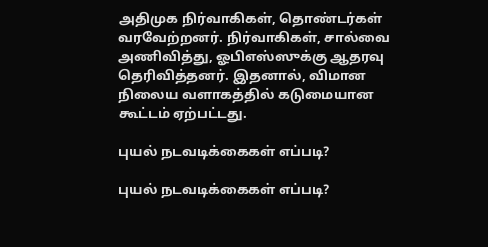அதிமுக நிர்வாகிகள், தொண்டர்கள் வரவேற்றனர். நிர்வாகிகள், சால்வை அணிவித்து, ஓபிஎஸ்ஸுக்கு ஆதரவு தெரிவித்தனர். இதனால், விமான நிலைய வளாகத்தில் கடுமையான கூட்டம் ஏற்பட்டது.

புயல் நடவடிக்கைகள் எப்படி?

புயல் நடவடிக்கைகள் எப்படி?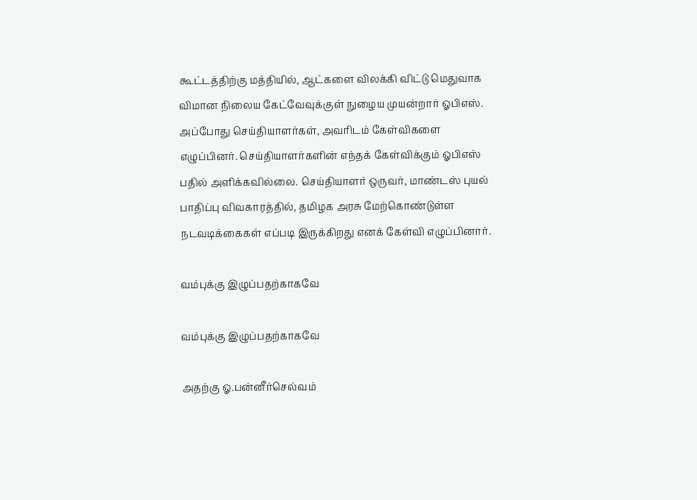கூட்டத்திற்கு மத்தியில், ஆட்களை விலக்கி விட்டு மெதுவாக விமான நிலைய கேட்வேவுக்குள் நுழைய முயன்றார் ஓபிஎஸ். அப்போது செய்தியாளர்கள், அவரிடம் கேள்விகளை எழுப்பினர். செய்தியாளர்களின் எந்தக் கேள்விக்கும் ஓபிஎஸ் பதில் அளிக்கவில்லை. செய்தியாளர் ஒருவர், மாண்டஸ் புயல் பாதிப்பு விவகாரத்தில், தமிழக அரசு மேற்கொண்டுள்ள நடவடிக்கைகள் எப்படி இருக்கிறது எனக் கேள்வி எழுப்பினார்.

வம்புக்கு இழுப்பதற்காகவே

வம்புக்கு இழுப்பதற்காகவே

அதற்கு ஓ.பன்னீர்செல்வம்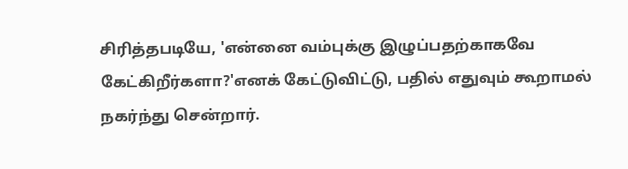சிரித்தபடியே, 'என்னை வம்புக்கு இழுப்பதற்காகவே கேட்கிறீர்களா?'எனக் கேட்டுவிட்டு, பதில் எதுவும் கூறாமல் நகர்ந்து சென்றார்.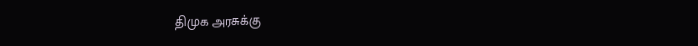திமுக அரசுக்கு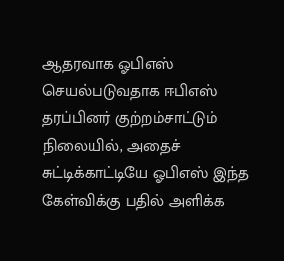ஆதரவாக ஓபிஎஸ் செயல்படுவதாக ஈபிஎஸ் தரப்பினர் குற்றம்சாட்டும் நிலையில், அதைச் சுட்டிக்காட்டியே ஓபிஎஸ் இந்த கேள்விக்கு பதில் அளிக்க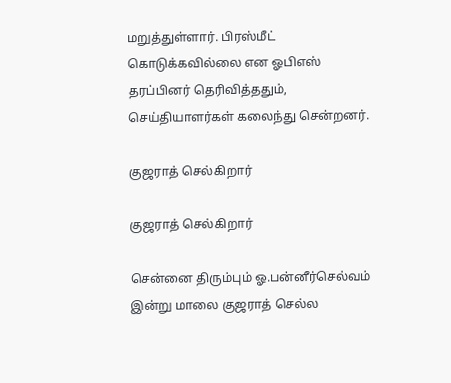மறுத்துள்ளார். பிரஸ்மீட் கொடுக்கவில்லை என ஓபிஎஸ் தரப்பினர் தெரிவித்ததும், செய்தியாளர்கள் கலைந்து சென்றனர்.

குஜராத் செல்கிறார்

குஜராத் செல்கிறார்

சென்னை திரும்பும் ஓ.பன்னீர்செல்வம் இன்று மாலை குஜராத் செல்ல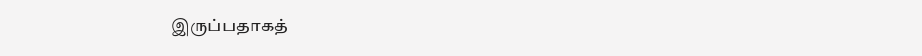இருப்பதாகத்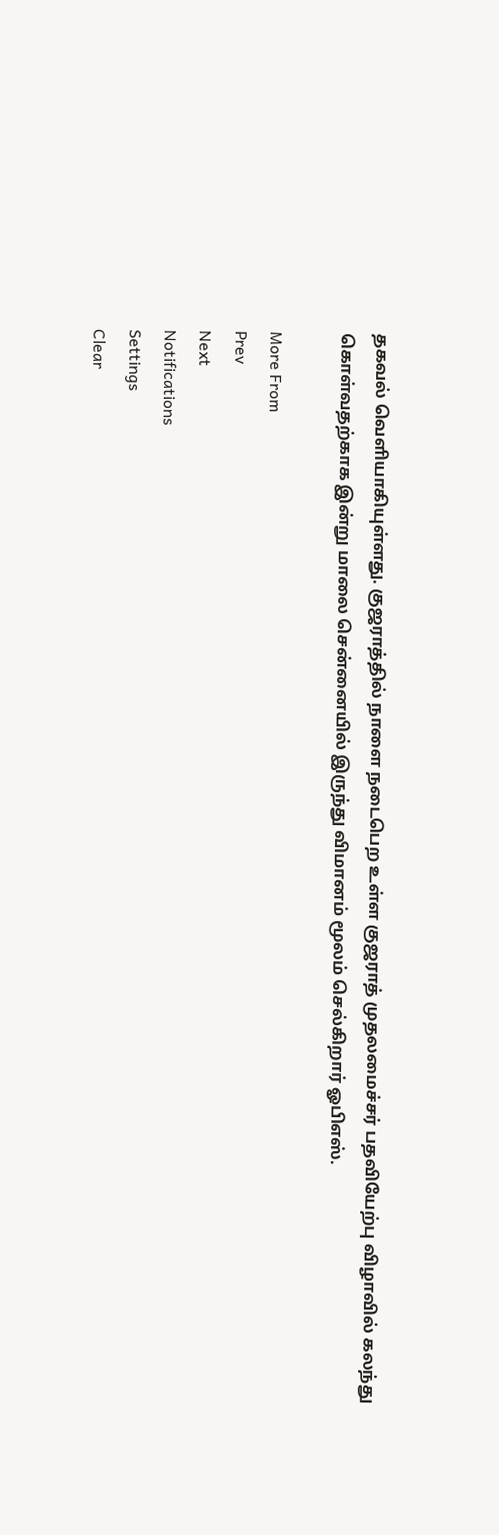தகவல் வெளியாகியுள்ளது. குஜராத்தில் நாளை நடைபெற உள்ள குஜராத் முதலமைச்சர் பதவியேற்பு விழாவில் கலந்து கொள்வதற்காக இன்று மாலை சென்னையில் இருந்து விமானம் மூலம் செல்கிறார் ஓபிஎஸ்.

More From
Prev
Next
Notifications
Settings
Clear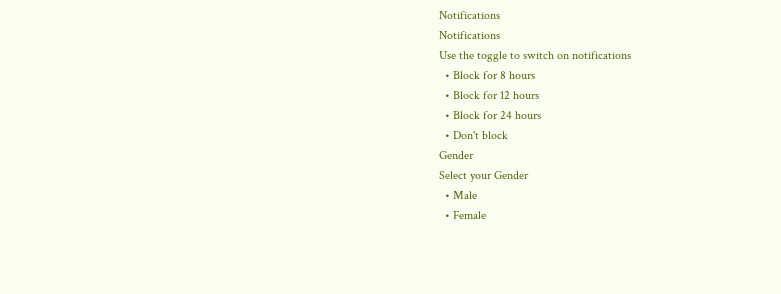Notifications
Notifications
Use the toggle to switch on notifications
  • Block for 8 hours
  • Block for 12 hours
  • Block for 24 hours
  • Don't block
Gender
Select your Gender
  • Male
  • Female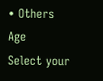• Others
Age
Select your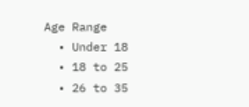Age Range
  • Under 18
  • 18 to 25
  • 26 to 35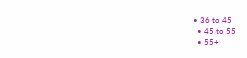• 36 to 45
  • 45 to 55
  • 55+